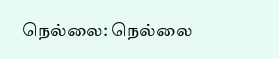நெல்லை: நெல்லை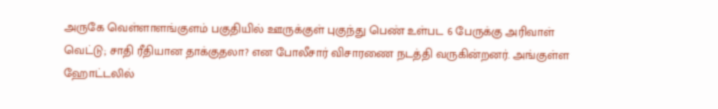அருகே வெள்ளாளங்குளம் பகுதியில் ஊருக்குள் புகுந்து பெண் உள்பட 6 பேருக்கு அரிவாள் வெட்டு; சாதி ரீதியான தாக்குதலா? என போலீசார் விசாரணை நடத்தி வருகின்றனர். அங்குள்ள ஹோட்டலில்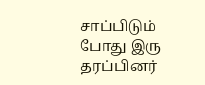சாப்பிடும் போது இரு தரப்பினர்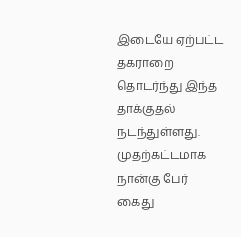இடையே ஏற்பட்ட தகராறை தொடர்ந்து இந்த தாக்குதல் நடந்துள்ளது. முதற்கட்டமாக நான்கு பேர் கைது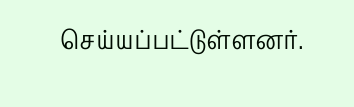செய்யப்பட்டுள்ளனர்.